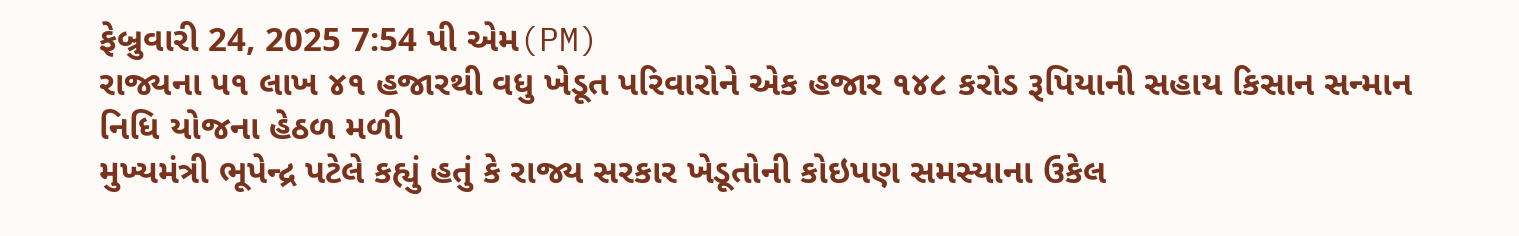ફેબ્રુવારી 24, 2025 7:54 પી એમ(PM)
રાજ્યના ૫૧ લાખ ૪૧ હજારથી વધુ ખેડૂત પરિવારોને એક હજાર ૧૪૮ કરોડ રૂપિયાની સહાય કિસાન સન્માન નિધિ યોજના હેઠળ મળી
મુખ્યમંત્રી ભૂપેન્દ્ર પટેલે કહ્યું હતું કે રાજ્ય સરકાર ખેડૂતોની કોઇપણ સમસ્યાના ઉકેલ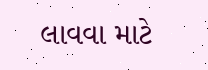લાવવા માટે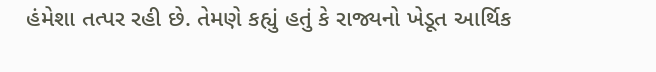હંમેશા તત્પર રહી છે. તેમણે કહ્યું હતું કે રાજ્યનો ખેડૂત આર્થિક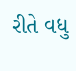રીતે વધુ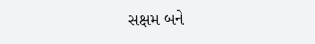સક્ષમ બને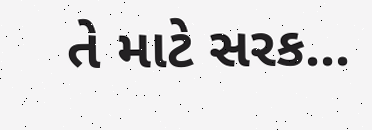તે માટે સરક...